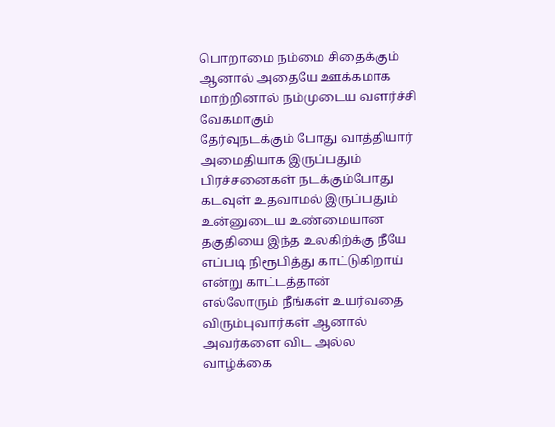பொறாமை நம்மை சிதைக்கும் ஆனால் அதையே ஊக்கமாக மாற்றினால் நம்முடைய வளர்ச்சி வேகமாகும்
தேர்வுநடக்கும் போது வாத்தியார் அமைதியாக இருப்பதும் பிரச்சனைகள் நடக்கும்போது கடவுள் உதவாமல் இருப்பதும் உன்னுடைய உண்மையான தகுதியை இந்த உலகிற்க்கு நீயே எப்படி நிரூபித்து காட்டுகிறாய் என்று காட்டத்தான்
எல்லோரும் நீங்கள் உயர்வதை விரும்புவார்கள் ஆனால் அவர்களை விட அல்ல
வாழ்க்கை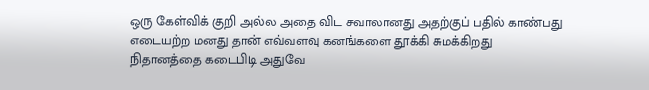ஒரு கேள்விக் குறி அல்ல அதை விட சவாலானது அதற்குப் பதில் காண்பது
எடையற்ற மனது தான் எவ்வளவு கனங்களை தூக்கி சுமக்கிறது
நிதானத்தை கடைபிடி அதுவே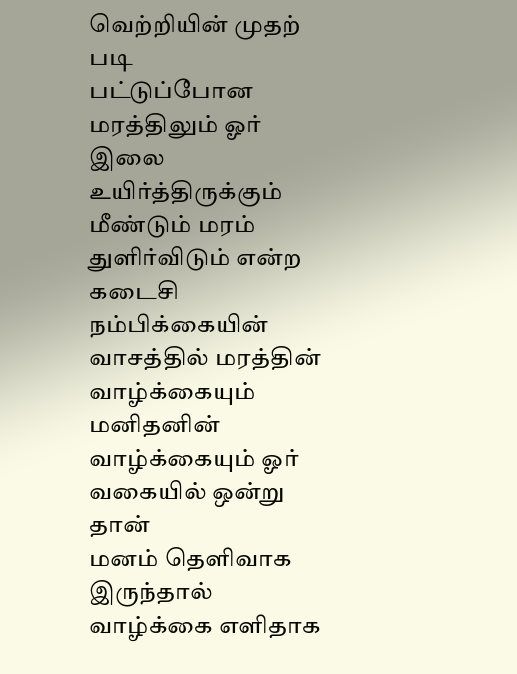வெற்றியின் முதற் படி
பட்டுப்போன மரத்திலும் ஓர் இலை உயிர்த்திருக்கும் மீண்டும் மரம் துளிர்விடும் என்ற கடைசி நம்பிக்கையின் வாசத்தில் மரத்தின் வாழ்க்கையும் மனிதனின் வாழ்க்கையும் ஓர் வகையில் ஒன்று தான்
மனம் தெளிவாக இருந்தால் வாழ்க்கை எளிதாக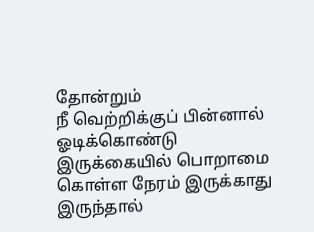தோன்றும்
நீ வெற்றிக்குப் பின்னால் ஓடிக்கொண்டு இருக்கையில் பொறாமை கொள்ள நேரம் இருக்காது
இருந்தால்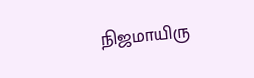நிஜமாயிரு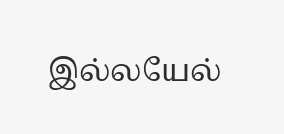இல்லயேல்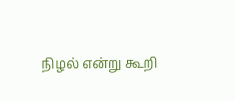நிழல் என்று கூறி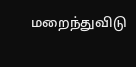மறைந்துவிடு